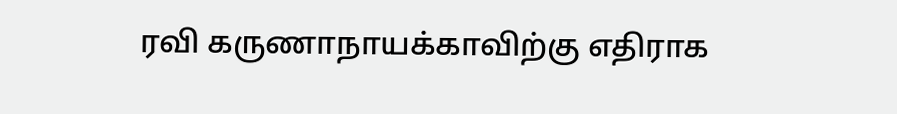ரவி கருணாநாயக்காவிற்கு எதிராக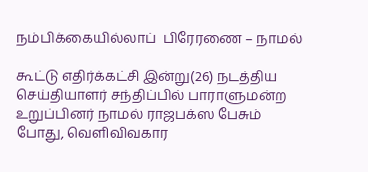நம்பிக்கையில்லாப்  பிரேரணை – நாமல்

கூட்டு எதிர்க்கட்சி இன்று(26) நடத்திய செய்தியாளர் சந்திப்பில் பாராளுமன்ற உறுப்பினர் நாமல் ராஜபக்ஸ பேசும் போது, வெளிவிவகார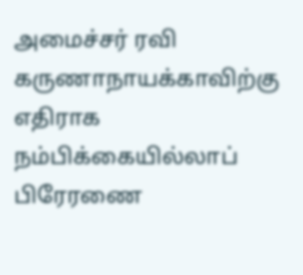அமைச்சர் ரவி  கருணாநாயக்காவிற்கு எதிராக நம்பிக்கையில்லாப் பிரேரணை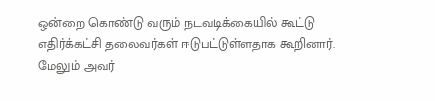ஒன்றை கொண்டு வரும் நடவடிக்கையில் கூட்டு எதிர்க்கட்சி தலைவர்கள் ஈடுபட்டுள்ளதாக கூறினார்.
மேலும் அவர்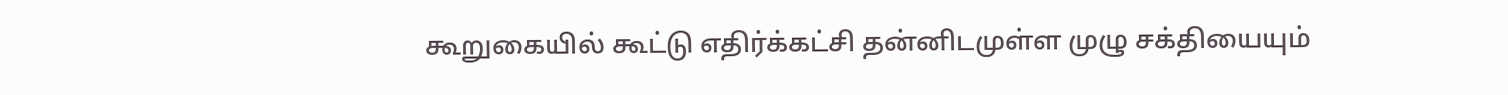கூறுகையில் கூட்டு எதிர்க்கட்சி தன்னிடமுள்ள முழு சக்தியையும்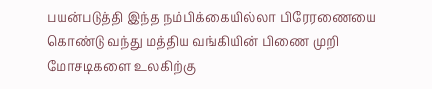பயன்படுத்தி இந்த நம்பிக்கையில்லா பிரேரணையை கொண்டு வந்து மத்திய வங்கியின் பிணை முறி மோசடிகளை உலகிற்கு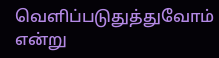வெளிப்படுதுத்துவோம் என்று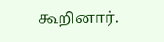கூறினார்.